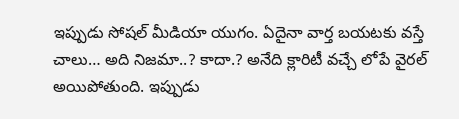ఇప్పుడు సోషల్ మీడియా యుగం. ఏదైనా వార్త బయటకు వస్తే చాలు… అది నిజమా..? కాదా.? అనేది క్లారిటీ వచ్చే లోపే వైరల్ అయిపోతుంది. ఇప్పుడు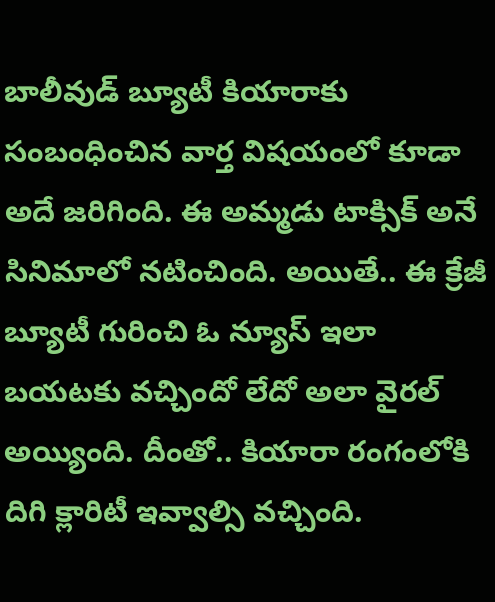బాలీవుడ్ బ్యూటీ కియారాకు సంబంధించిన వార్త విషయంలో కూడా అదే జరిగింది. ఈ అమ్మడు టాక్సిక్ అనే సినిమాలో నటించింది. అయితే.. ఈ క్రేజీ బ్యూటీ గురించి ఓ న్యూస్ ఇలా బయటకు వచ్చిందో లేదో అలా వైరల్ అయ్యింది. దీంతో.. కియారా రంగంలోకి దిగి క్లారిటీ ఇవ్వాల్సి వచ్చింది.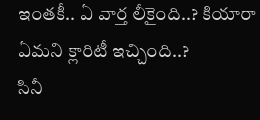ఇంతకీ.. ఏ వార్త లీకైంది..? కియారా ఏమని క్లారిటీ ఇచ్చింది..?
సినీ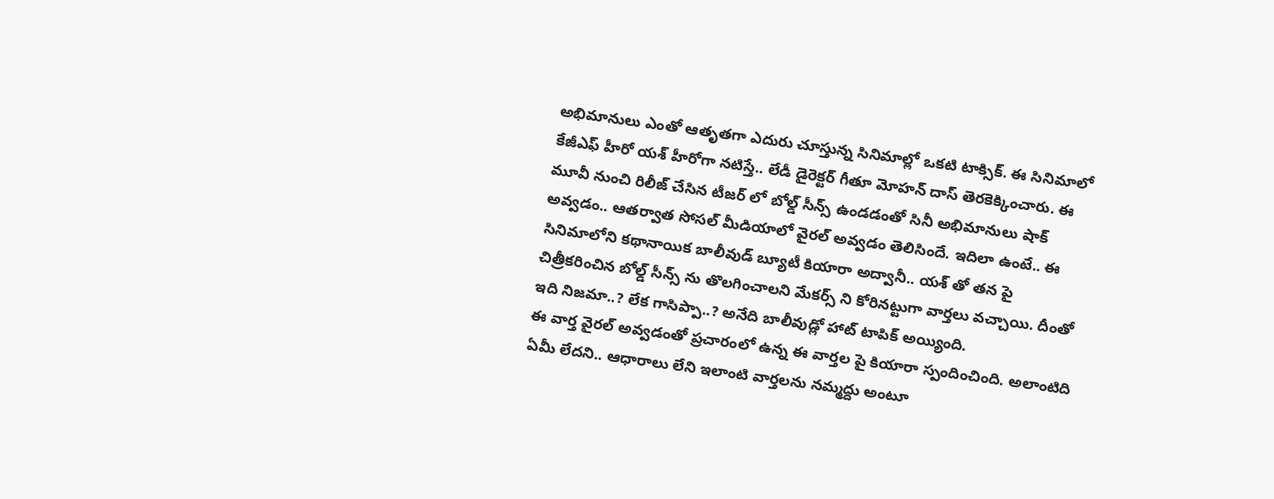అభిమానులు ఎంతో ఆతృతగా ఎదురు చూస్తున్న సినిమాల్లో ఒకటి టాక్సిక్. ఈ సినిమాలో కేజీఎఫ్ హీరో యశ్ హీరోగా నటిస్తే.. లేడీ డైరెక్టర్ గీతూ మోహన్ దాస్ తెరకెక్కించారు. ఈ మూవీ నుంచి రిలీజ్ చేసిన టీజర్ లో బోల్డ్ సీన్స్ ఉండడంతో సినీ అభిమానులు షాక్ అవ్వడం.. ఆతర్వాత సోసల్ మీడియాలో వైరల్ అవ్వడం తెలిసిందే. ఇదిలా ఉంటే.. ఈ సినిమాలోని కథానాయిక బాలీవుడ్ బ్యూటీ కియారా అద్వానీ.. యశ్ తో తన పై చిత్రీకరించిన బోల్డ్ సీన్స్ ను తొలగించాలని మేకర్స్ ని కోరినట్టుగా వార్తలు వచ్చాయి. దీంతో ఇది నిజమా..? లేక గాసిప్పా..? అనేది బాలీవుడ్లో హాట్ టాపిక్ అయ్యింది.
ఈ వార్త వైరల్ అవ్వడంతో ప్రచారంలో ఉన్న ఈ వార్తల పై కియారా స్పందించింది. అలాంటిది ఏమీ లేదని.. ఆధారాలు లేని ఇలాంటి వార్తలను నమ్మద్దు అంటూ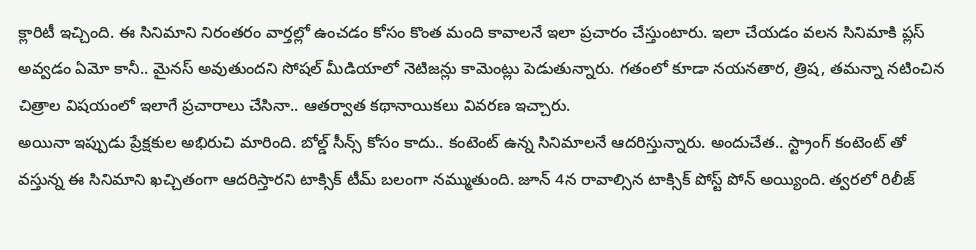క్లారిటీ ఇచ్చింది. ఈ సినిమాని నిరంతరం వార్తల్లో ఉంచడం కోసం కొంత మంది కావాలనే ఇలా ప్రచారం చేస్తుంటారు. ఇలా చేయడం వలన సినిమాకి ప్లస్ అవ్వడం ఏమో కానీ.. మైనస్ అవుతుందని సోషల్ మీడియాలో నెటిజన్లు కామెంట్లు పెడుతున్నారు. గతంలో కూడా నయనతార, త్రిష, తమన్నా నటించిన చిత్రాల విషయంలో ఇలాగే ప్రచారాలు చేసినా.. ఆతర్వాత కథానాయికలు వివరణ ఇచ్చారు.
అయినా ఇప్పుడు ప్రేక్షకుల అభిరుచి మారింది. బోల్డ్ సీన్స్ కోసం కాదు.. కంటెంట్ ఉన్న సినిమాలనే ఆదరిస్తున్నారు. అందుచేత.. స్ట్రాంగ్ కంటెంట్ తో వస్తున్న ఈ సినిమాని ఖచ్చితంగా ఆదరిస్తారని టాక్సిక్ టీమ్ బలంగా నమ్ముతుంది. జూన్ 4న రావాల్సిన టాక్సిక్ పోస్ట్ పోన్ అయ్యింది. త్వరలో రిలీజ్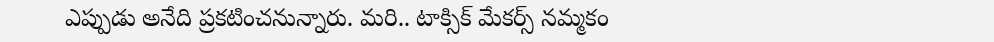ఎప్పుడు అనేది ప్రకటించనున్నారు. మరి.. టాక్సిక్ మేకర్స్ నమ్మకం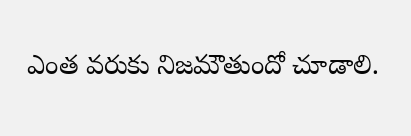ఎంత వరుకు నిజమౌతుందో చూడాలి.